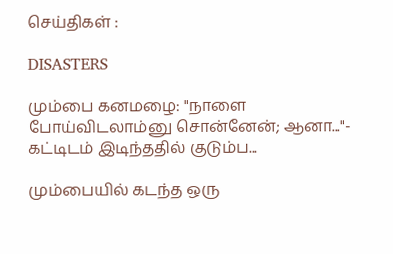செய்திகள் :

DISASTERS

மும்பை கனமழை: "நாளை போய்விடலாம்னு சொன்னேன்; ஆனா..."- கட்டிடம் இடிந்ததில் குடும்ப...

மும்பையில் கடந்த ஒரு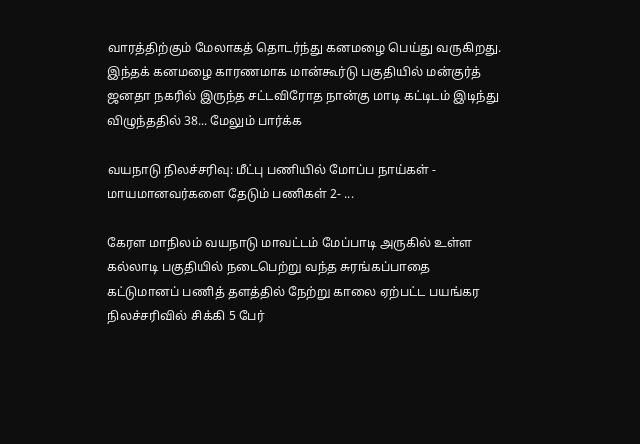வாரத்திற்கும் மேலாகத் தொடர்ந்து கனமழை பெய்து வருகிறது. இந்தக் கனமழை காரணமாக மான்கூர்டு பகுதியில் மன்குர்த் ஜனதா நகரில் இருந்த சட்டவிரோத நான்கு மாடி கட்டிடம் இடிந்து விழுந்ததில் 38... மேலும் பார்க்க

வயநாடு நிலச்சரிவு: மீட்பு பணியில் மோப்ப நாய்கள் - மாயமானவர்களை தேடும் பணிகள் 2- ...

கேரள மாநிலம் வயநாடு மாவட்டம் மேப்பாடி அருகில் உள்ள கல்லாடி பகுதியில் நடைபெற்று வந்த சுரங்கப்பாதை கட்டுமானப் பணித் தளத்தில் நேற்று காலை ஏற்பட்ட பயங்கர நிலச்சரிவில் சிக்கி 5 பேர்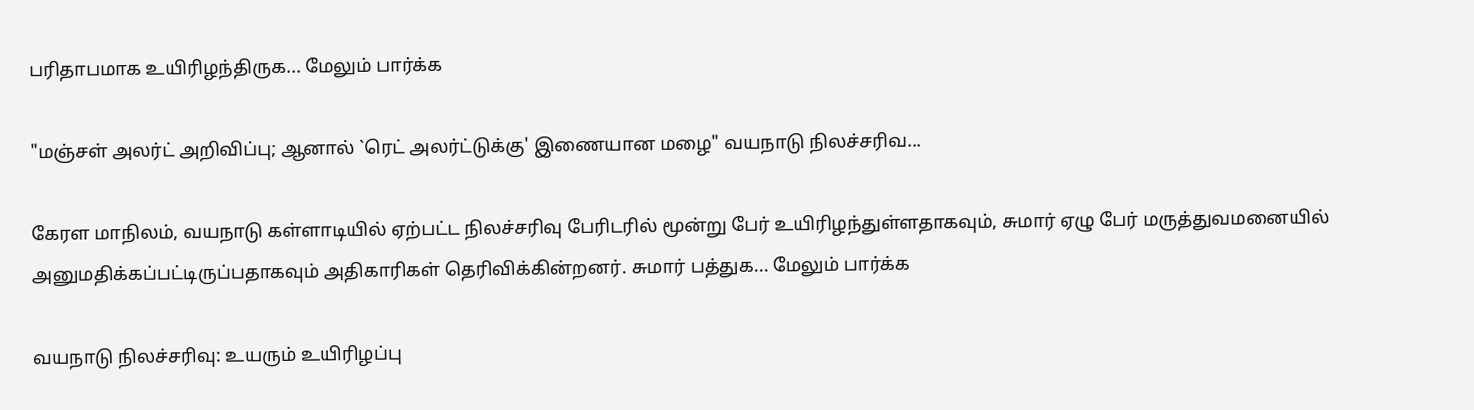பரிதாபமாக உயிரிழந்திருக... மேலும் பார்க்க

"மஞ்சள் அலர்ட் அறிவிப்பு; ஆனால் `ரெட் அலர்ட்டுக்கு' இணையான மழை" வயநாடு நிலச்சரிவ...

கேரள மாநிலம், வயநாடு கள்ளாடியில் ஏற்பட்ட நிலச்சரிவு பேரிடரில் மூன்று பேர் உயிரிழந்துள்ளதாகவும், சுமார் ஏழு பேர் மருத்துவமனையில் அனுமதிக்கப்பட்டிருப்பதாகவும் அதிகாரிகள் தெரிவிக்கின்றனர். சுமார் பத்துக... மேலும் பார்க்க

வயநாடு நிலச்சரிவு: உயரும் உயிரிழப்பு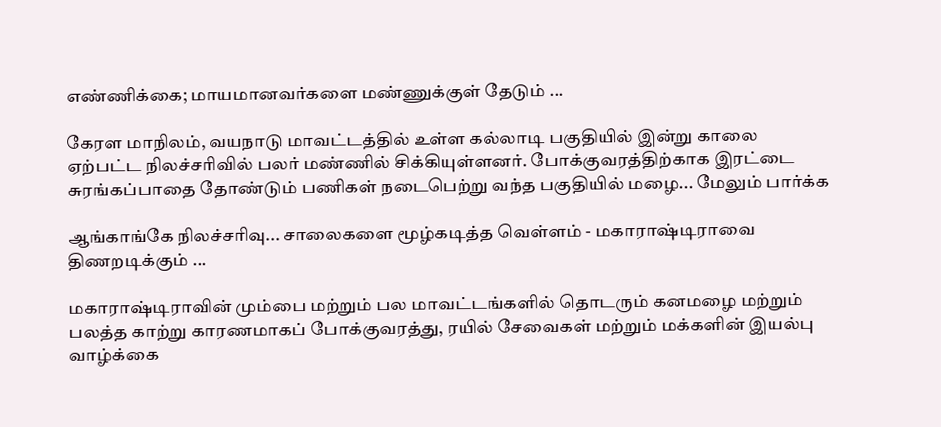எண்ணிக்கை; மாயமானவர்களை மண்ணுக்குள் தேடும் ...

கேரள மாநிலம், வயநாடு மாவட்டத்தில் உள்ள கல்லாடி பகுதியில் இன்று காலை ஏற்பட்ட நிலச்சரிவில் பலர் மண்ணில் சிக்கியுள்ளனர். போக்குவரத்திற்காக இரட்டை சுரங்கப்பாதை தோண்டும் பணிகள் நடைபெற்று வந்த பகுதியில் மழை... மேலும் பார்க்க

ஆங்காங்கே நிலச்சரிவு... சாலைகளை மூழ்கடித்த வெள்ளம் - மகாராஷ்டிராவை திணறடிக்கும் ...

மகாராஷ்டிராவின் மும்பை மற்றும் பல மாவட்டங்களில் தொடரும் கனமழை மற்றும் பலத்த காற்று காரணமாகப் போக்குவரத்து, ரயில் சேவைகள் மற்றும் மக்களின் இயல்பு வாழ்க்கை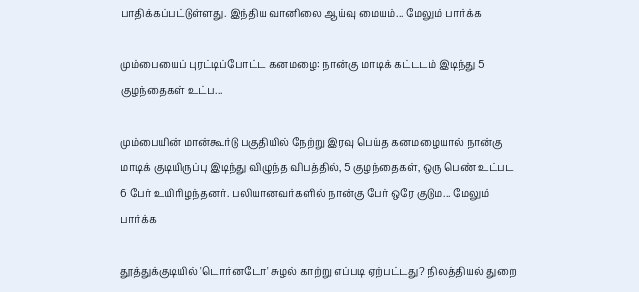பாதிக்கப்பட்டுள்ளது. இந்திய வானிலை ஆய்வு மையம்... மேலும் பார்க்க

மும்பையைப் புரட்டிப்போட்ட கனமழை: நான்கு மாடிக் கட்டடம் இடிந்து 5 குழந்தைகள் உட்ப...

மும்பையின் மான்கூர்டு பகுதியில் நேற்று இரவு பெய்த கனமழையால் நான்கு மாடிக் குடியிருப்பு இடிந்து விழுந்த விபத்தில், 5 குழந்தைகள், ஒரு பெண் உட்பட 6 பேர் உயிரிழந்தனர். பலியானவர்களில் நான்கு பேர் ஒரே குடும... மேலும் பார்க்க

தூத்துக்குடியில் 'டொர்னடோ' சுழல் காற்று எப்படி ஏற்பட்டது? நிலத்தியல் துறை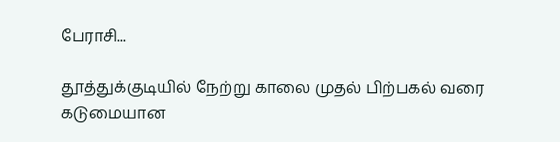பேராசி...

தூத்துக்குடியில் நேற்று காலை முதல் பிற்பகல் வரை கடுமையான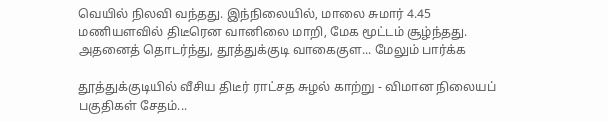வெயில் நிலவி வந்தது. இந்நிலையில், மாலை சுமார் 4.45 மணியளவில் திடீரென வானிலை மாறி, மேக மூட்டம் சூழ்ந்தது. அதனைத் தொடர்ந்து, தூத்துக்குடி வாகைகுள... மேலும் பார்க்க

தூத்துக்குடியில் வீசிய திடீர் ராட்சத சுழல் காற்று - விமான நிலையப் பகுதிகள் சேதம்...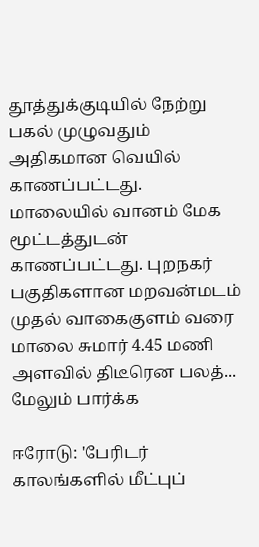தூத்துக்குடியில் நேற்று பகல் முழுவதும் அதிகமான வெயில் காணப்பட்டது. மாலையில் வானம் மேக மூட்டத்துடன் காணப்பட்டது. புறநகர் பகுதிகளான மறவன்மடம் முதல் வாகைகுளம் வரை மாலை சுமார் 4.45 மணி அளவில் திடீரென பலத்... மேலும் பார்க்க

ஈரோடு: 'பேரிடர் காலங்களில் மீட்புப்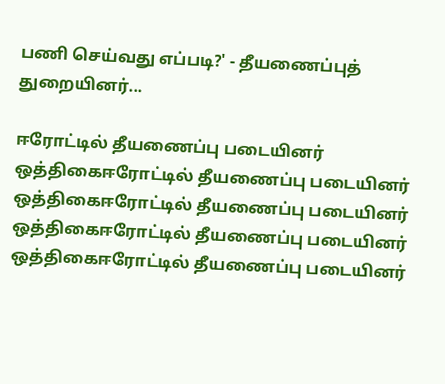பணி செய்வது எப்படி?' - தீயணைப்புத் துறையினர்...

ஈரோட்டில் தீயணைப்பு படையினர் ஒத்திகைஈரோட்டில் தீயணைப்பு படையினர் ஒத்திகைஈரோட்டில் தீயணைப்பு படையினர் ஒத்திகைஈரோட்டில் தீயணைப்பு படையினர் ஒத்திகைஈரோட்டில் தீயணைப்பு படையினர்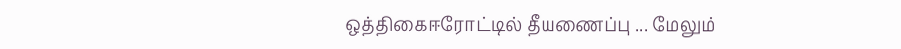ஒத்திகைஈரோட்டில் தீயணைப்பு ... மேலும்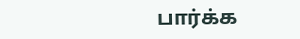பார்க்க